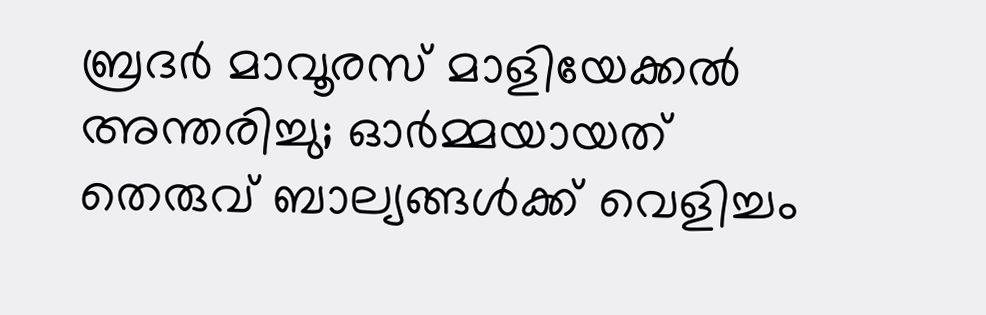ബ്രദര്‍ മാവൂരസ് മാളിയേക്കല്‍ അന്തരിച്ചു; ഓര്‍മ്മയായത് തെരുവ് ബാല്യങ്ങള്‍ക്ക് വെളിച്ചം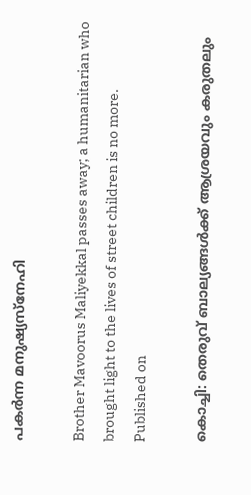പകര്‍ന്ന മനുഷ്യസ്‌നേഹി

Brother Mavoorus Maliyekkal passes away; a humanitarian who brought light to the lives of street children is no more.
Published on

കൊച്ചി: തെരുവ് ബാല്യങ്ങള്‍ക്ക് ആശ്രയവും കരുതലും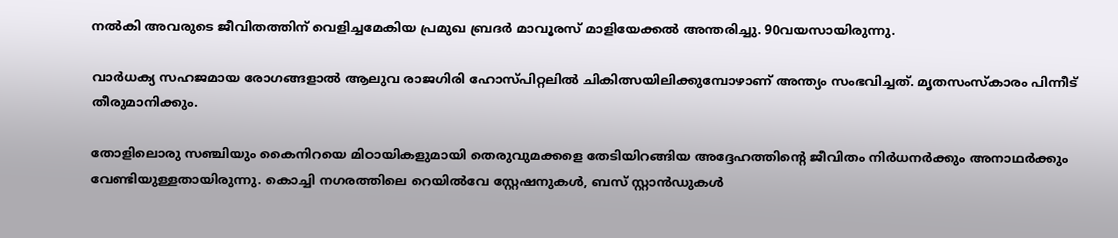നല്‍കി അവരുടെ ജീവിതത്തിന് വെളിച്ചമേകിയ പ്രമുഖ ബ്രദര്‍ മാവൂരസ് മാളിയേക്കല്‍ അന്തരിച്ചു. 90വയസായിരുന്നു.

വാര്‍ധക്യ സഹജമായ രോഗങ്ങളാല്‍ ആലുവ രാജഗിരി ഹോസ്പിറ്റലില്‍ ചികിത്സയിലിക്കുമ്പോഴാണ് അന്ത്യം സംഭവിച്ചത്. മൃതസംസ്‌കാരം പിന്നീട് തീരുമാനിക്കും.

തോളിലൊരു സഞ്ചിയും കൈനിറയെ മിഠായികളുമായി തെരുവുമക്കളെ തേടിയിറങ്ങിയ അദ്ദേഹത്തിന്റെ ജീവിതം നിര്‍ധനര്‍ക്കും അനാഥര്‍ക്കും വേണ്ടിയുള്ളതായിരുന്നു. കൊച്ചി നഗരത്തിലെ റെയില്‍വേ സ്റ്റേഷനുകള്‍, ബസ് സ്റ്റാന്‍ഡുകള്‍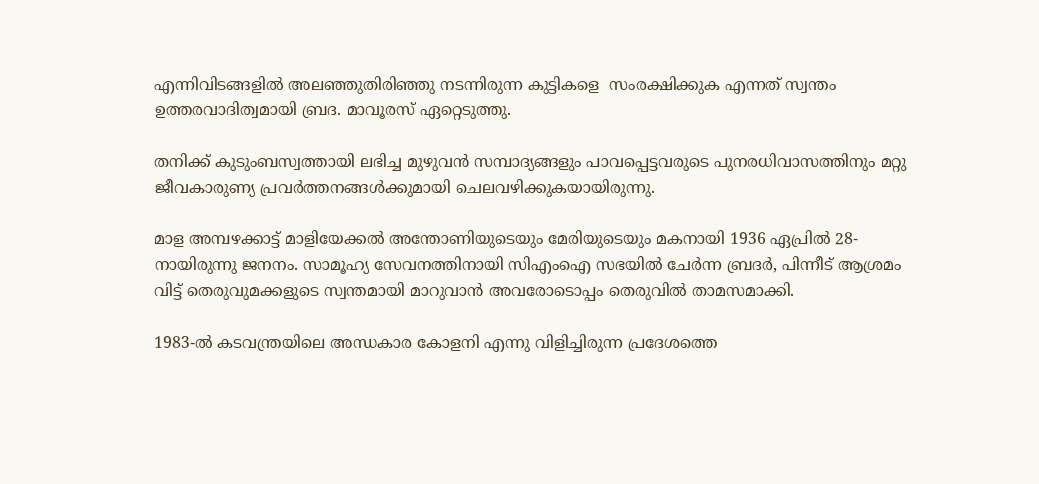എന്നിവിടങ്ങളില്‍ അലഞ്ഞുതിരിഞ്ഞു നടന്നിരുന്ന കുട്ടികളെ  സംരക്ഷിക്കുക എന്നത് സ്വന്തം ഉത്തരവാദിത്വമായി ബ്രദ. മാവൂരസ് ഏറ്റെടുത്തു.

തനിക്ക് കുടുംബസ്വത്തായി ലഭിച്ച മുഴുവന്‍ സമ്പാദ്യങ്ങളും പാവപ്പെട്ടവരുടെ പുനരധിവാസത്തിനും മറ്റു ജീവകാരുണ്യ പ്രവര്‍ത്തനങ്ങള്‍ക്കുമായി ചെലവഴിക്കുകയായിരുന്നു.

മാള അമ്പഴക്കാട്ട് മാളിയേക്കല്‍ അന്തോണിയുടെയും മേരിയുടെയും മകനായി 1936 ഏപ്രില്‍ 28-നായിരുന്നു ജനനം. സാമൂഹ്യ സേവനത്തിനായി സിഎംഐ സഭയില്‍ ചേര്‍ന്ന ബ്രദര്‍, പിന്നീട് ആശ്രമം വിട്ട് തെരുവുമക്കളുടെ സ്വന്തമായി മാറുവാന്‍ അവരോടൊപ്പം തെരുവില്‍ താമസമാക്കി.

1983-ല്‍ കടവന്ത്രയിലെ അന്ധകാര കോളനി എന്നു വിളിച്ചിരുന്ന പ്രദേശത്തെ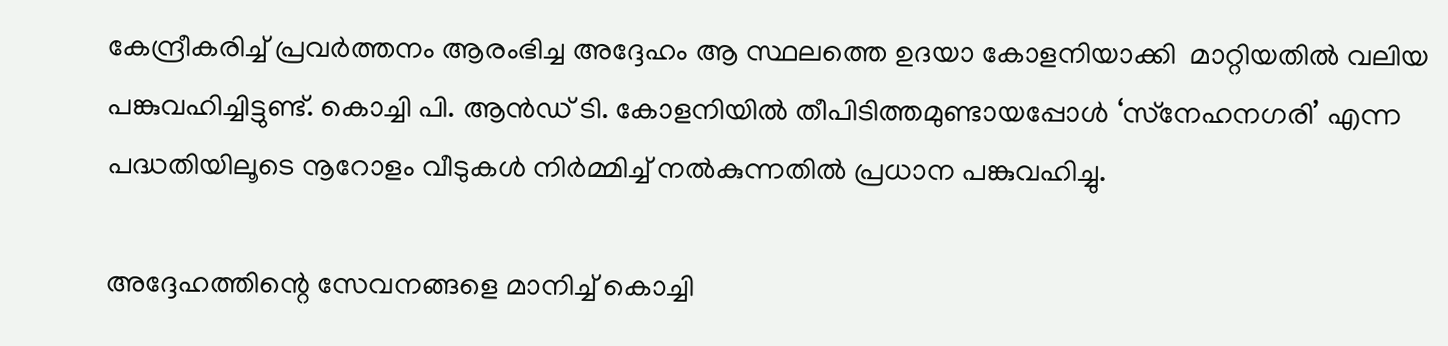കേന്ദ്രീകരിച്ച് പ്രവര്‍ത്തനം ആരംഭിച്ച അദ്ദേഹം ആ സ്ഥലത്തെ ഉദയാ കോളനിയാക്കി  മാറ്റിയതില്‍ വലിയ പങ്കുവഹിച്ചിട്ടുണ്ട്. കൊച്ചി പി. ആന്‍ഡ് ടി. കോളനിയില്‍ തീപിടിത്തമുണ്ടായപ്പോള്‍ ‘സ്‌നേഹനഗരി’ എന്ന പദ്ധതിയിലൂടെ നൂറോളം വീടുകള്‍ നിര്‍മ്മിച്ച് നല്‍കുന്നതില്‍ പ്രധാന പങ്കുവഹിച്ചു.

അദ്ദേഹത്തിന്റെ സേവനങ്ങളെ മാനിച്ച് കൊച്ചി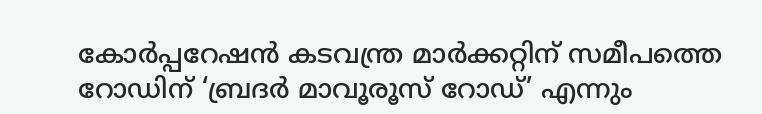കോര്‍പ്പറേഷന്‍ കടവന്ത്ര മാര്‍ക്കറ്റിന് സമീപത്തെ റോഡിന് ‘ബ്രദര്‍ മാവൂരൂസ് റോഡ്’ എന്നും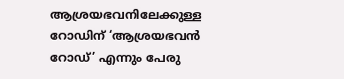ആശ്രയഭവനിലേക്കുള്ള റോഡിന് ‘ആശ്രയഭവന്‍ റോഡ്’ എന്നും പേരു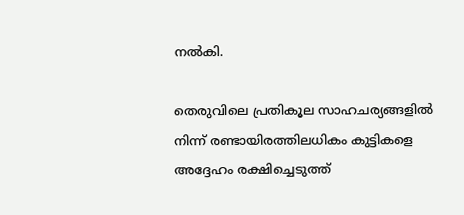നല്‍കി.

തെരുവിലെ പ്രതികൂല സാഹചര്യങ്ങളില്‍ നിന്ന് രണ്ടായിരത്തിലധികം കുട്ടികളെ അദ്ദേഹം രക്ഷിച്ചെടുത്ത്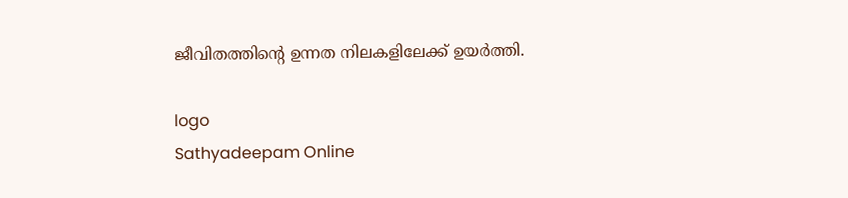ജീവിതത്തിന്റെ ഉന്നത നിലകളിലേക്ക് ഉയര്‍ത്തി.

logo
Sathyadeepam Online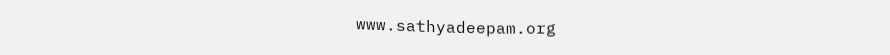www.sathyadeepam.org